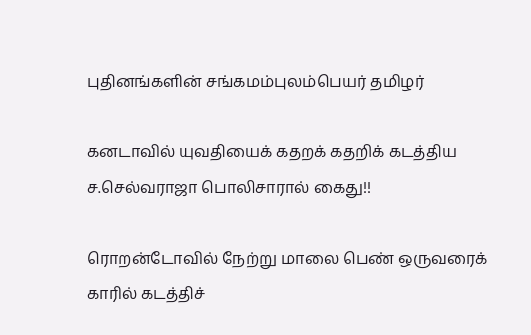புதினங்களின் சங்கமம்புலம்பெயர் தமிழர்

கனடாவில் யுவதியைக் கதறக் கதறிக் கடத்திய ச.செல்வராஜா பொலிசாரால் கைது!!

ரொறன்டோவில் நேற்று மாலை பெண் ஒருவரைக் காரில் கடத்திச்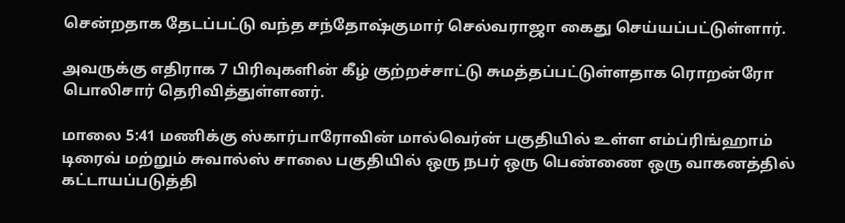சென்றதாக தேடப்பட்டு வந்த சந்தோஷ்குமார் செல்வராஜா கைது செய்யப்பட்டுள்ளார்.

அவருக்கு எதிராக 7 பிரிவுகளின் கீழ் குற்றச்சாட்டு சுமத்தப்பட்டுள்ளதாக ரொறன்ரோ பொலிசார் தெரிவித்துள்ளனர்.

மாலை 5:41 மணிக்கு ஸ்கார்பாரோவின் மால்வெர்ன் பகுதியில் உள்ள எம்ப்ரிங்ஹாம் டிரைவ் மற்றும் சுவால்ஸ் சாலை பகுதியில் ஒரு நபர் ஒரு பெண்ணை ஒரு வாகனத்தில் கட்டாயப்படுத்தி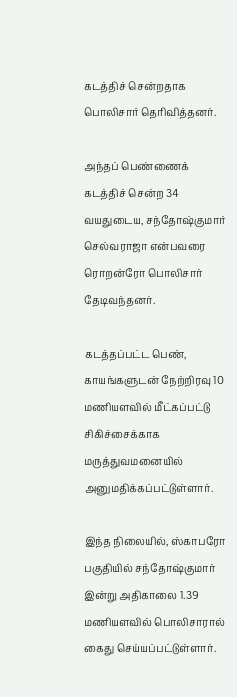கடத்திச் சென்றதாக பொலிசார் தெரிவித்தனர்.

அந்தப் பெண்ணைக் கடத்திச் சென்ற 34 வயதுடைய, சந்தோஷ்குமார் செல்வராஜா என்பவரை ரொறன்ரோ பொலிசார் தேடிவந்தனர்.

கடத்தப்பட்ட பெண், காயங்களுடன் நேற்றிரவு 10 மணியளவில் மீட்கப்பட்டு சிகிச்சைக்காக மருத்துவமனையில் அனுமதிக்கப்பட்டுள்ளார்.

இந்த நிலையில், ஸ்காபரோ பகுதியில் சந்தோஷ்குமார் இன்று அதிகாலை 1.39 மணியளவில் பொலிசாரால் கைது செய்யப்பட்டுள்ளார்.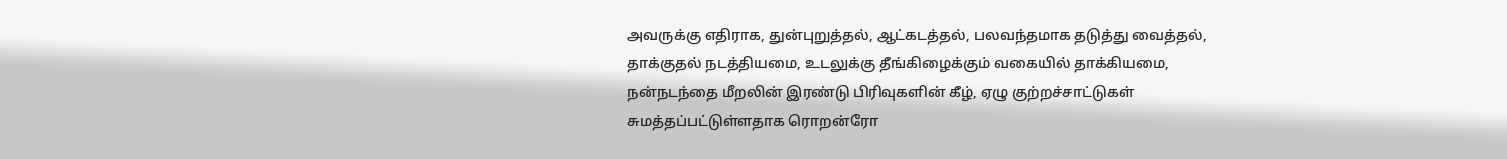அவருக்கு எதிராக, துன்புறுத்தல், ஆட்கடத்தல், பலவந்தமாக தடுத்து வைத்தல், தாக்குதல் நடத்தியமை, உடலுக்கு தீங்கிழைக்கும் வகையில் தாக்கியமை, நன்நடந்தை மீறலின் இரண்டு பிரிவுகளின் கீழ், ஏழு குற்றச்சாட்டுகள் சுமத்தப்பட்டுள்ளதாக ரொறன்ரோ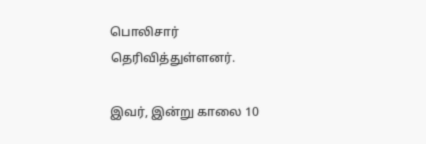பொலிசார் தெரிவித்துள்ளனர்.

இவர், இன்று காலை 10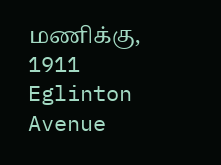மணிக்கு, 1911 Eglinton Avenue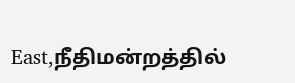East,நீதிமன்றத்தில்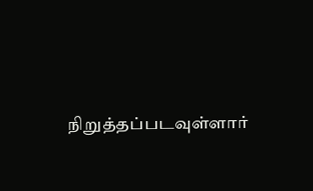நிறுத்தப்படவுள்ளார்